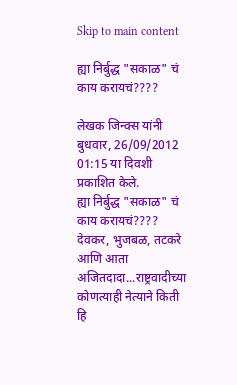Skip to main content

ह्या निर्बुद्ध "सकाळ" चं काय करायचं????

लेखक जिन्क्स यांनी बुधवार, 26/09/2012 01:15 या दिवशी प्रकाशित केले.
ह्या निर्बुद्ध "सकाळ" चं काय करायचं???? देवकर, भुजबळ, तटकरे आणि आता अजितदादा...राष्ट्रवादीच्या कोणत्याही नेत्याने किती हि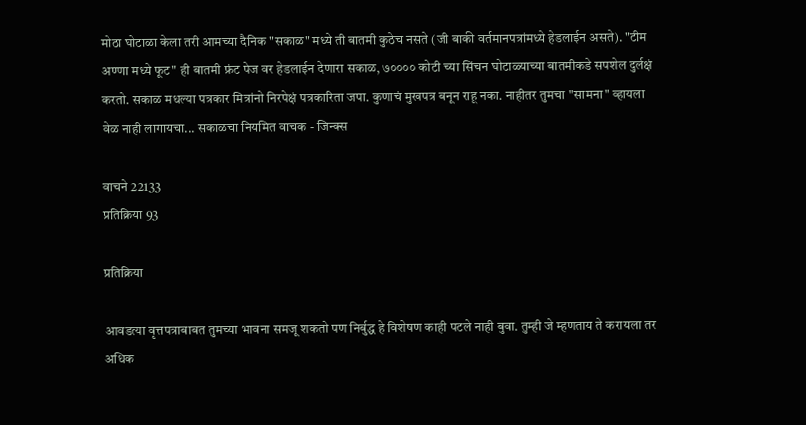मोठा घोटाळा केला तरी आमच्या दैनिक "सकाळ" मध्ये ती बातमी कुठेच नसते (जी बाकी वर्तमानपत्रांमध्ये हेडलाईन असते). "टीम अण्णा मध्ये फूट" ही बातमी फ्रंट पेज वर हेडलाईन देणारा सकाळ, ७०००० कोटी च्या सिंचन घोटाळ्याच्या बातमीकडे सपशेल दुर्लक्षं करतो. सकाळ मधल्या पत्रकार मित्रांनो निरपेक्षं पत्रकारिता जपा. कुणाचं मुखपत्र बनून राहू नका. नाहीतर तुमचा "सामना" व्हायला वेळ नाही लागायचा... सकाळचा नियमित वाचक - जिन्क्स

वाचने 22133
प्रतिक्रिया 93

प्रतिक्रिया

आवडत्या वृत्तपत्राबाबत तुमच्या भावना समजू शकतो पण निर्बुद्ध हे विशेषण काही पटले नाही बुवा. तुम्ही जे म्हणताय ते करायला तर अधिक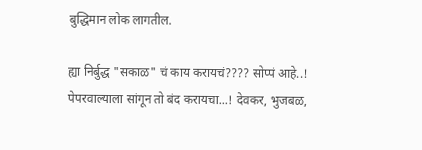बुद्धिमान लोक लागतील.

ह्या निर्बुद्ध "सकाळ" चं काय करायचं???? सोप्पं आहे..! पेपरवाल्याला सांगून तो बंद करायचा...! देवकर, भुजबळ,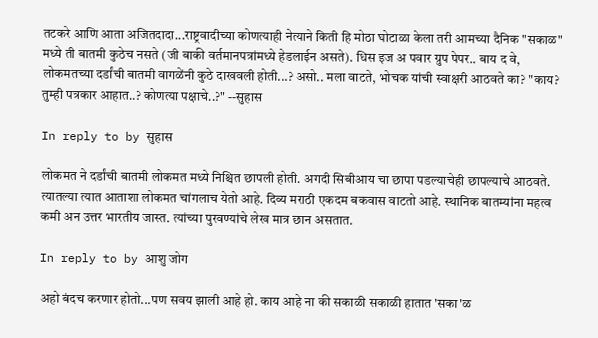तटकरे आणि आता अजितदादा...राष्ट्रवादीच्या कोणत्याही नेत्याने किती हि मोठा घोटाळा केला तरी आमच्या दैनिक "सकाळ" मध्ये ती बातमी कुठेच नसते (जी बाकी वर्तमानपत्रांमध्ये हेडलाईन असते). धिस इज अ पवार ग्रुप पेपर.. बाय द वे, लोकमतच्या दर्डांची बातमी वागळेंनी कुठे दाखवली होती...? असो.. मला वाटते, भोचक यांची स्वाक्षरी आठवते का? "काय? तुम्ही पत्रकार आहात..? कोणत्या पक्षाचे..?" --सुहास

In reply to by सुहास

लोकमत ने दर्डांची बातमी लोकमत मध्ये निश्चित छापली होती. अगदी सिबीआय चा छापा पडल्याचेही छापल्याचे आठवते. त्यातल्या त्यात आताशा लोकमत चांगलाच येतो आहे. दिव्य मराठी एकदम बकवास वाटतो आहे. स्थानिक बातम्यांना महत्व कमी अन उत्तर भारतीय जास्त. त्यांच्या पुरवण्यांचे लेख मात्र छान असतात.

In reply to by आशु जोग

अहो बंदच करणार होतो...पण सवय झाली आहे हो. काय आहे ना की सकाळी सकाळी हातात 'सका'ळ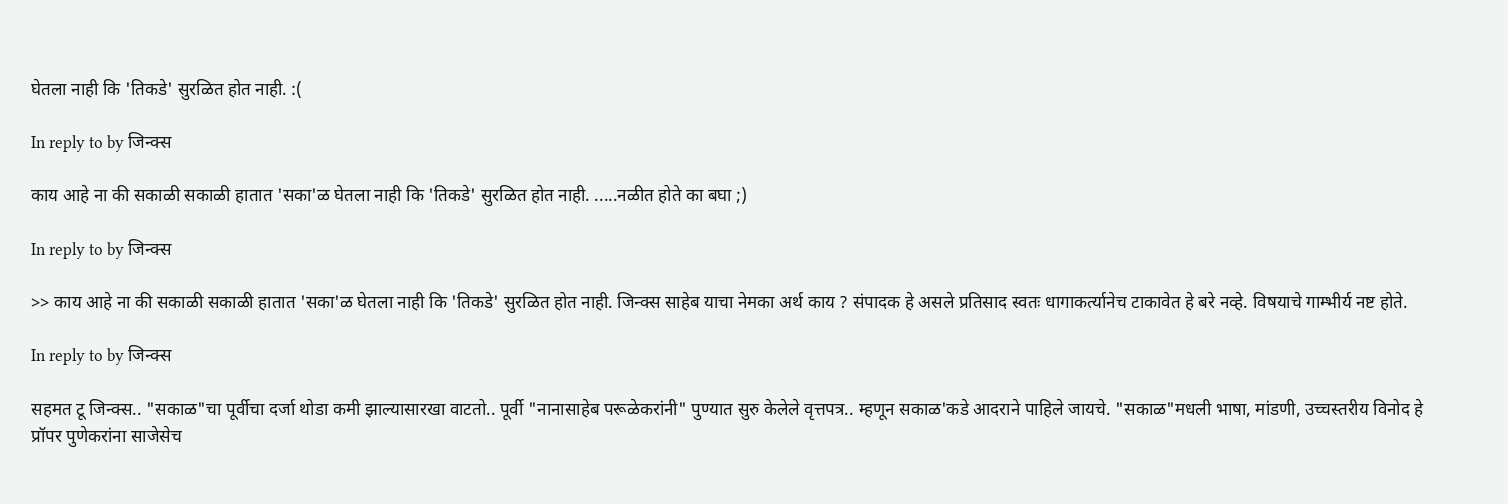घेतला नाही कि 'तिकडे' सुरळित होत नाही. :(

In reply to by जिन्क्स

काय आहे ना की सकाळी सकाळी हातात 'सका'ळ घेतला नाही कि 'तिकडे' सुरळित होत नाही. .....नळीत होते का बघा ;)

In reply to by जिन्क्स

>> काय आहे ना की सकाळी सकाळी हातात 'सका'ळ घेतला नाही कि 'तिकडे' सुरळित होत नाही. जिन्क्स साहेब याचा नेमका अर्थ काय ? संपादक हे असले प्रतिसाद स्वतः धागाकर्त्यानेच टाकावेत हे बरे नव्हे. विषयाचे गाम्भीर्य नष्ट होते.

In reply to by जिन्क्स

सहमत टू जिन्क्स.. "सकाळ"चा पूर्वीचा दर्जा थोडा कमी झाल्यासारखा वाटतो.. पूर्वी "नानासाहेब परूळेकरांनी" पुण्यात सुरु केलेले वृत्तपत्र.. म्हणून सकाळ'कडे आदराने पाहिले जायचे. "सकाळ"मधली भाषा, मांडणी, उच्चस्तरीय विनोद हे प्रॉपर पुणेकरांना साजेसेच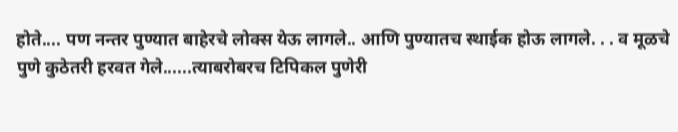होते.... पण नन्तर पुण्यात बाहेरचे लोक्स येऊ लागले.. आणि पुण्यातच स्थाईक होऊ लागले. . . व मूळचे पुणे कुठेतरी हरवत गेले......त्याबरोबरच टिपिकल पुणेरी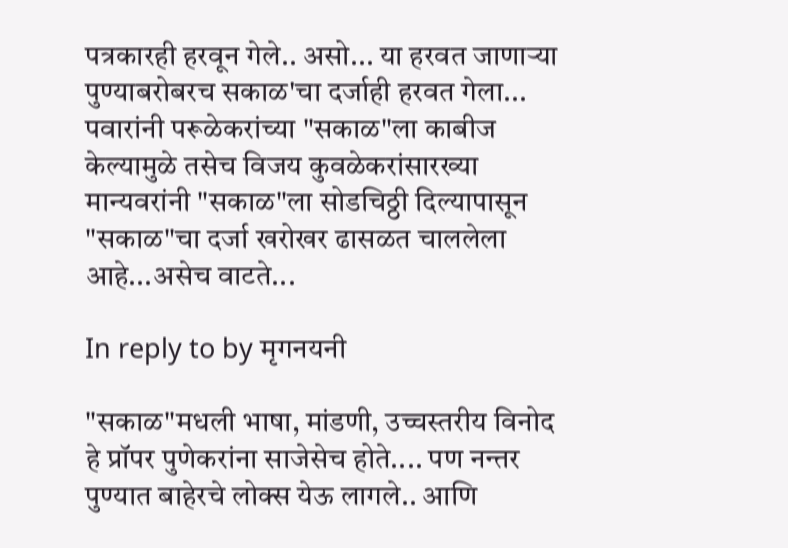पत्रकारही हरवून गेले.. असो... या हरवत जाणार्‍या पुण्याबरोबरच सकाळ'चा दर्जाही हरवत गेला... पवारांनी परूळेकरांच्या "सकाळ"ला काबीज केल्यामुळे तसेच विजय कुवळेकरांसारख्या मान्यवरांनी "सकाळ"ला सोडचिठ्ठी दिल्यापासून "सकाळ"चा दर्जा खरोखर ढासळत चाललेला आहे...असेच वाटते...

In reply to by मृगनयनी

"सकाळ"मधली भाषा, मांडणी, उच्चस्तरीय विनोद हे प्रॉपर पुणेकरांना साजेसेच होते.... पण नन्तर पुण्यात बाहेरचे लोक्स येऊ लागले.. आणि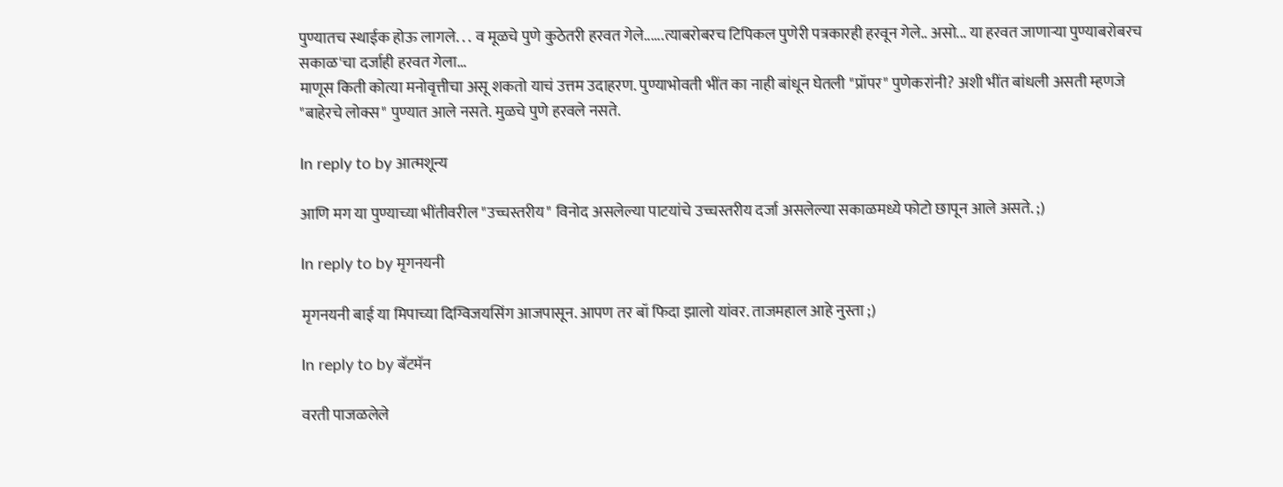पुण्यातच स्थाईक होऊ लागले. . . व मूळचे पुणे कुठेतरी हरवत गेले......त्याबरोबरच टिपिकल पुणेरी पत्रकारही हरवून गेले.. असो... या हरवत जाणार्‍या पुण्याबरोबरच सकाळ'चा दर्जाही हरवत गेला...
माणूस किती कोत्या मनोवृत्तीचा असू शकतो याचं उत्तम उदाहरण. पुण्याभोवती भींत का नाही बांधून घेतली "प्रॉपर" पुणेकरांनी? अशी भींत बांधली असती म्हणजे "बाहेरचे लोक्स" पुण्यात आले नसते. मुळचे पुणे हरवले नसते.

In reply to by आत्मशून्य

आणि मग या पुण्याच्या भींतीवरील "उच्चस्तरीय" विनोद असलेल्या पाटयांचे उच्चस्तरीय दर्जा असलेल्या सकाळमध्ये फोटो छापून आले असते. ;)

In reply to by मृगनयनी

मृगनयनी बाई या मिपाच्या दिग्विजयसिंग आजपासून. आपण तर बॉ फिदा झालो यांवर. ताजमहाल आहे नुस्ता ;)

In reply to by बॅटमॅन

वरती पाजळलेले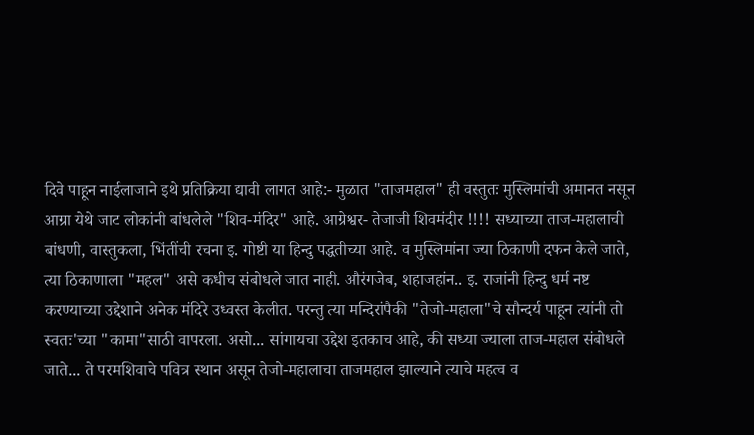दिवे पाहून नाईलाजाने इथे प्रतिक्रिया द्यावी लागत आहे:- मुळात "ताजमहाल" ही वस्तुतः मुस्लिमांची अमानत नसून आग्रा येथे जाट लोकांनी बांधलेले "शिव-मंदिर" आहे. आग्रेश्वर- तेजाजी शिवमंदीर !!!! सध्याच्या ताज-महालाची बांधणी, वास्तुकला, भिंतींची रचना इ. गोष्टी या हिन्दु पद्धतीच्या आहे. व मुस्लिमांना ज्या ठिकाणी दफन केले जाते, त्या ठिकाणाला "महल" असे कधीच संबोधले जात नाही. औरंगजेब, शहाजहांन.. इ. राजांनी हिन्दु धर्म नष्ट करण्याच्या उद्देशाने अनेक मंदिरे उध्वस्त केलीत. परन्तु त्या मन्दिरांपैकी "तेजो-महाला"चे सौन्दर्य पाहून त्यांनी तो स्वतः'च्या "कामा"साठी वापरला. असो... सांगायचा उद्देश इतकाच आहे, की सध्या ज्याला ताज-महाल संबोधले जाते... ते परमशिवाचे पवित्र स्थान असून तेजो-महालाचा ताजमहाल झाल्याने त्याचे महत्व व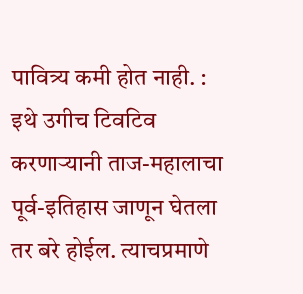पावित्र्य कमी होत नाही. : इथे उगीच टिवटिव करणार्‍यानी ताज-महालाचा पूर्व-इतिहास जाणून घेतला तर बरे होईल. त्याचप्रमाणे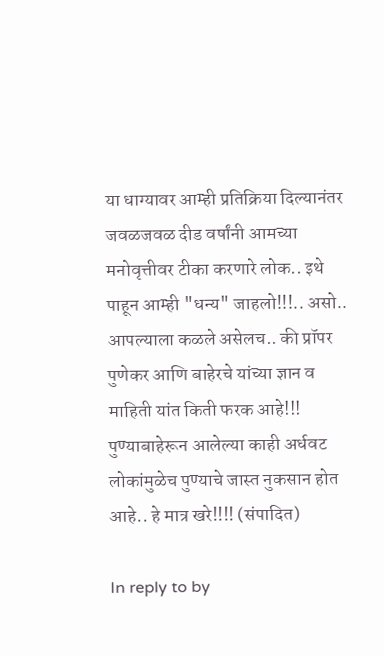या धाग्यावर आम्ही प्रतिक्रिया दिल्यानंतर जवळजवळ दीड वर्षांनी आमच्या मनोवृत्तीवर टीका करणारे लोक.. इथे पाहून आम्ही "धन्य" जाहलो!!!.. असो.. आपल्याला कळले असेलच.. की प्रॉपर पुणेकर आणि बाहेरचे यांच्या ज्ञान व माहिती यांत किती फरक आहे!!! पुण्याबाहेरून आलेल्या काही अर्धवट लोकांमुळेच पुण्याचे जास्त नुकसान होत आहे.. हे मात्र खरे!!!! (संपादित)

In reply to by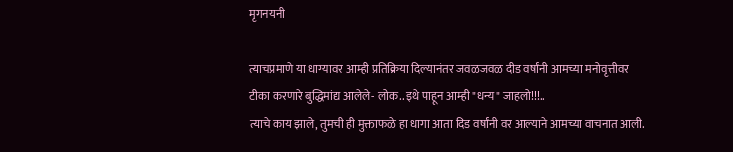मृगनयनी

त्याचप्रमाणे या धाग्यावर आम्ही प्रतिक्रिया दिल्यानंतर जवळजवळ दीड वर्षांनी आमच्या मनोवृत्तीवर टीका करणारे बुद्धिमांद्य आलेले- लोक.. इथे पाहून आम्ही "धन्य" जाहलो!!!..
त्याचे काय झाले, तुमची ही मुक्ताफळे हा धागा आता दिड वर्षांनी वर आल्याने आमच्या वाचनात आली.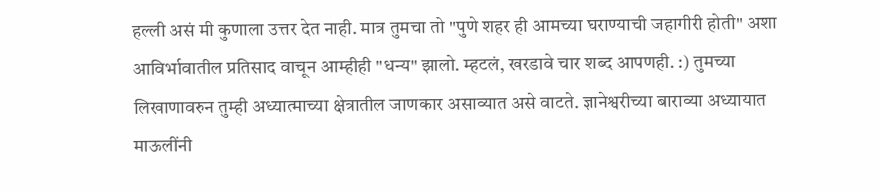हल्ली असं मी कुणाला उत्तर देत नाही. मात्र तुमचा तो "पुणे शहर ही आमच्या घराण्याची जहागीरी होती" अशा आविर्भावातील प्रतिसाद वाचून आम्हीही "धन्य" झालो. म्हटलं, खरडावे चार शब्द आपणही. :) तुमच्या लिखाणावरुन तुम्ही अध्यात्माच्या क्षेत्रातील जाणकार असाव्यात असे वाटते. ज्ञानेश्वरीच्या बाराव्या अध्यायात माऊलींनी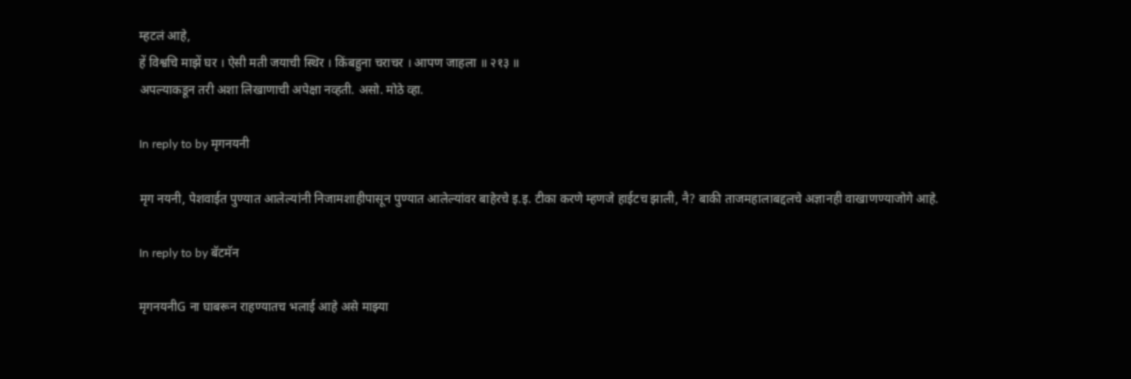म्हटलं आहे,
हें विश्वचि माझें घर । ऐसी मती जयाची स्थिर । किंबहुना चराचर । आपण जाहला ॥ २१३ ॥
अपल्याकडून तरी अशा लिखाणाची अपेक्षा नव्हती. असो. मोठे व्हा.

In reply to by मृगनयनी

मृग नयनी, पेशवाईत पुण्यात आलेल्यांनी निजामशाहीपासून पुण्यात आलेल्यांवर बाहेरचे इ.इ. टीका करणे म्हणजे हाईटच झाली, नै? बाकी ताजमहालाबद्दलचे अज्ञानही वाखाणण्याजोगे आहे.

In reply to by बॅटमॅन

मृगनयनीG ना घाबरून राहण्यातच भलाई आहे असे माझ्या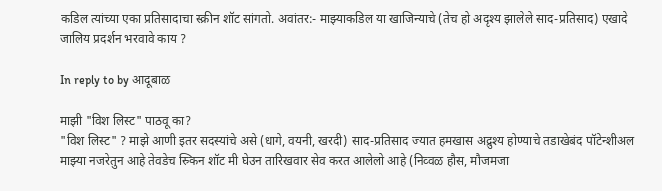कडिल त्यांच्या एका प्रतिसादाचा स्क्रीन शॉट सांगतो. अवांतर:- माझ्याकडिल या खाजिन्याचे (तेच हो अदृश्य झालेले साद-प्रतिसाद) एखादे जालिय प्रदर्शन भरवावे काय ?

In reply to by आदूबाळ

माझी "विश लिस्ट" पाठवू का?
"विश लिस्ट" ? माझे आणी इतर सदस्यांचे असे (धागे, वयनी, खरदी) साद-प्रतिसाद ज्यात हमखास अद्रुश्य होण्याचे तडाखेबंद पॉटेन्शीअल माझ्या नजरेतुन आहे तेवडेच स्र्किन शॉट मी घेउन तारिखवार सेव करत आलेलो आहे (निव्वळ हौस, मौजमजा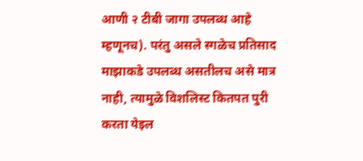आणी २ टीबी जागा उपलब्ध आहे म्हणूनच). परंतु असले स्गळेच प्रतिसाद माझाकडे उपलब्ध असतीलच असे मात्र नाही, त्यामुळे विशलिस्ट कितपत पुरी करता येइल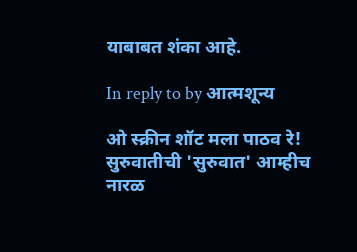याबाबत शंका आहे.

In reply to by आत्मशून्य

ओ स्क्रीन शॉट मला पाठव रे! सुरुवातीची 'सुरुवात' आम्हीच नारळ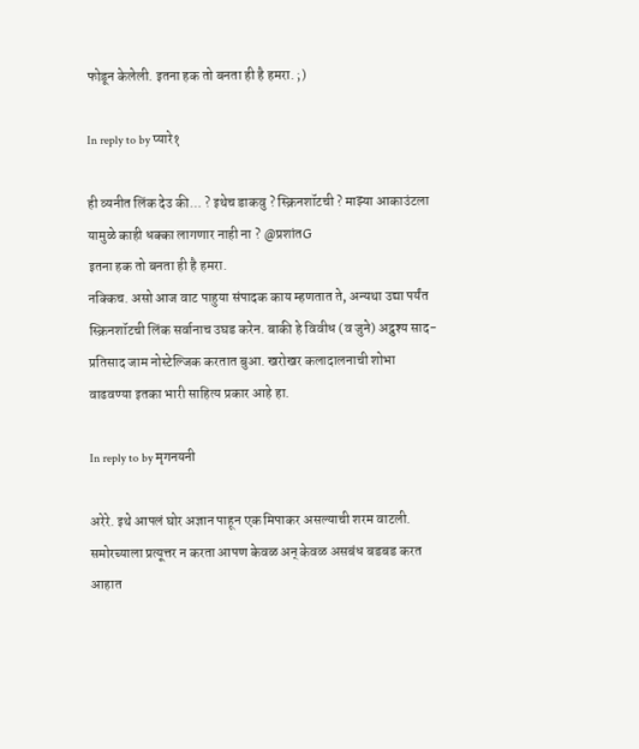फोडून केलेली. इतना हक तो बनता ही है हमरा. ;)

In reply to by प्यारे१

ही व्यनीत लिंक देउ की... ? इथेच डाकवु ? स्क्रिनशॉटची ? माझ्या आकाउंटला यामुळे काही धक्का लागणार नाही ना ? @प्रशांतG
इतना हक तो बनता ही है हमरा.
नक्किच. असो आज वाट पाहुया संपादक काय म्हणतात ते, अन्यथा उद्या पर्यंत स्क्रिनशॉटची लिंक सर्वानाच उघड करेन. बाकी हे विवीध (व जुने) अद्रुश्य साद-प्रतिसाद जाम नोस्टेल्जिक करतात बुआ. खरोखर कलादालनाची शोभा वाढवण्या इतका भारी साहित्य प्रकार आहे हा.

In reply to by मृगनयनी

अरेरे. इथे आपलं घोर अज्ञान पाहून एक मिपाकर असल्याची शरम वाटली. समोरच्याला प्रत्यूत्तर न करता आपण केवळ अन् केवळ असबंध बडबड करत आहात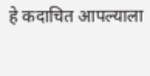हे कदाचित आपल्याला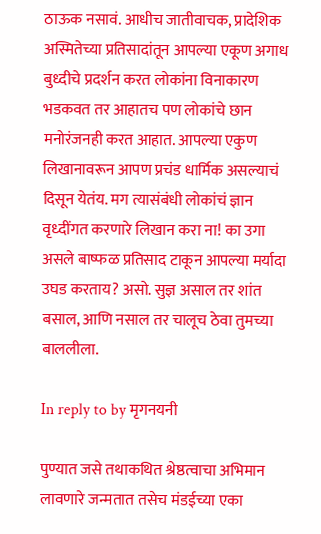ठाऊक नसावं. आधीच जातीवाचक, प्रादेशिक अस्मितेच्या प्रतिसादांतून आपल्या एकूण अगाध बुध्दीचे प्रदर्शन करत लोकांना विनाकारण भडकवत तर आहातच पण लोकांचे छान मनोरंजनही करत आहात. आपल्या एकुण लिखानावरून आपण प्रचंड धार्मिक असल्याचं दिसून येतंय. मग त्यासंबंधी लोकांचं ज्ञान वृध्दींगत करणारे लिखान करा ना! का उगा असले बाष्फळ प्रतिसाद टाकून आपल्या मर्यादा उघड करताय? असो. सुज्ञ असाल तर शांत बसाल, आणि नसाल तर चालूच ठेवा तुमच्या बाललीला.

In reply to by मृगनयनी

पुण्यात जसे तथाकथित श्रेष्ठत्वाचा अभिमान लावणारे जन्मतात तसेच मंडईच्या एका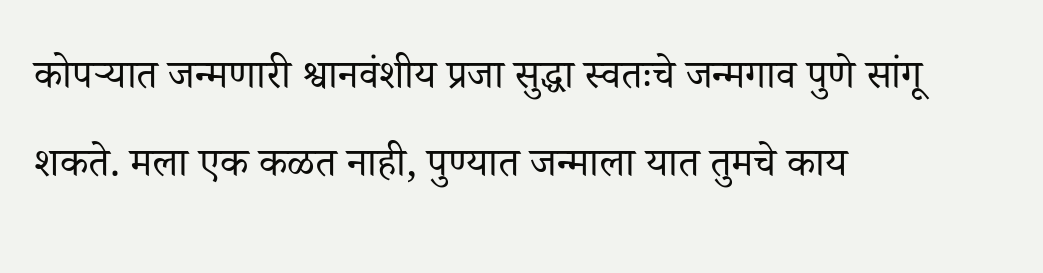कोपऱ्यात जन्मणारी श्वानवंशीय प्रजा सुद्धा स्वतःचे जन्मगाव पुणे सांगू शकते. मला एक कळत नाही, पुण्यात जन्माला यात तुमचे काय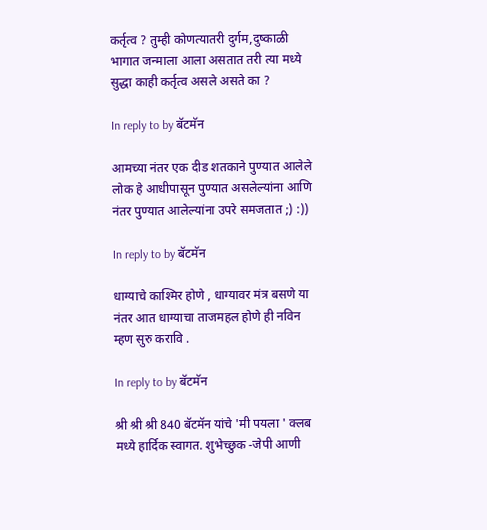कर्तृत्व ? तुम्ही कोणत्यातरी दुर्गम,दुष्काळी भागात जन्माला आला असतात तरी त्या मध्ये सुद्धा काही कर्तृत्व असले असते का ?

In reply to by बॅटमॅन

आमच्या नंतर एक दीड शतकाने पुण्यात आलेले लोक हे आधीपासून पुण्यात असलेल्यांना आणि नंतर पुण्यात आलेल्यांना उपरे समजतात ;) :))

In reply to by बॅटमॅन

धाग्याचे काश्मिर होणे , धाग्यावर मंत्र बसणे या नंतर आत धाग्याचा ताजमहल होणे ही नविन म्हण सुरु करावि .

In reply to by बॅटमॅन

श्री श्री श्री 840 बॅटमॅन यांचे 'मी पयला ' क्लब मध्ये हार्दिक स्वागत. शुभेच्छुक -जेपी आणी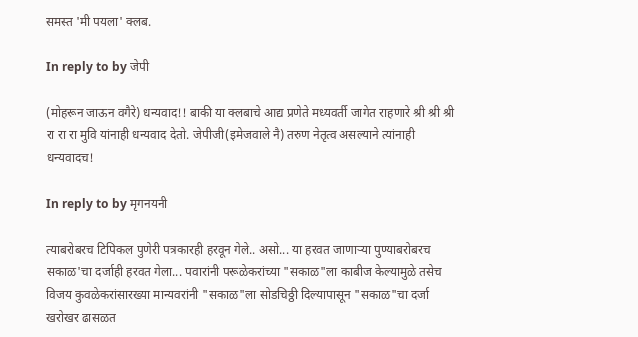समस्त 'मी पयला' क्लब.

In reply to by जेपी

(मोहरून जाऊन वगैरे) धन्यवाद!! बाकी या क्लबाचे आद्य प्रणेते मध्यवर्ती जागेत राहणारे श्री श्री श्री रा रा रा मुवि यांनाही धन्यवाद देतो. जेपीजी(इमेजवाले नै) तरुण नेतृत्व असल्याने त्यांनाही धन्यवादच!

In reply to by मृगनयनी

त्याबरोबरच टिपिकल पुणेरी पत्रकारही हरवून गेले.. असो... या हरवत जाणार्‍या पुण्याबरोबरच सकाळ'चा दर्जाही हरवत गेला... पवारांनी परूळेकरांच्या "सकाळ"ला काबीज केल्यामुळे तसेच विजय कुवळेकरांसारख्या मान्यवरांनी "सकाळ"ला सोडचिठ्ठी दिल्यापासून "सकाळ"चा दर्जा खरोखर ढासळत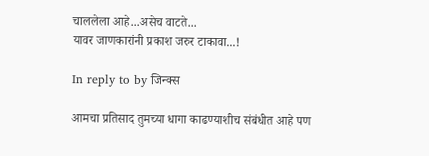चाललेला आहे...असेच वाटते...
यावर जाणकारांनी प्रकाश जरुर टाकावा...!

In reply to by जिन्क्स

आमचा प्रतिसाद तुमच्या धागा काढण्याशीच संबंधीत आहे पण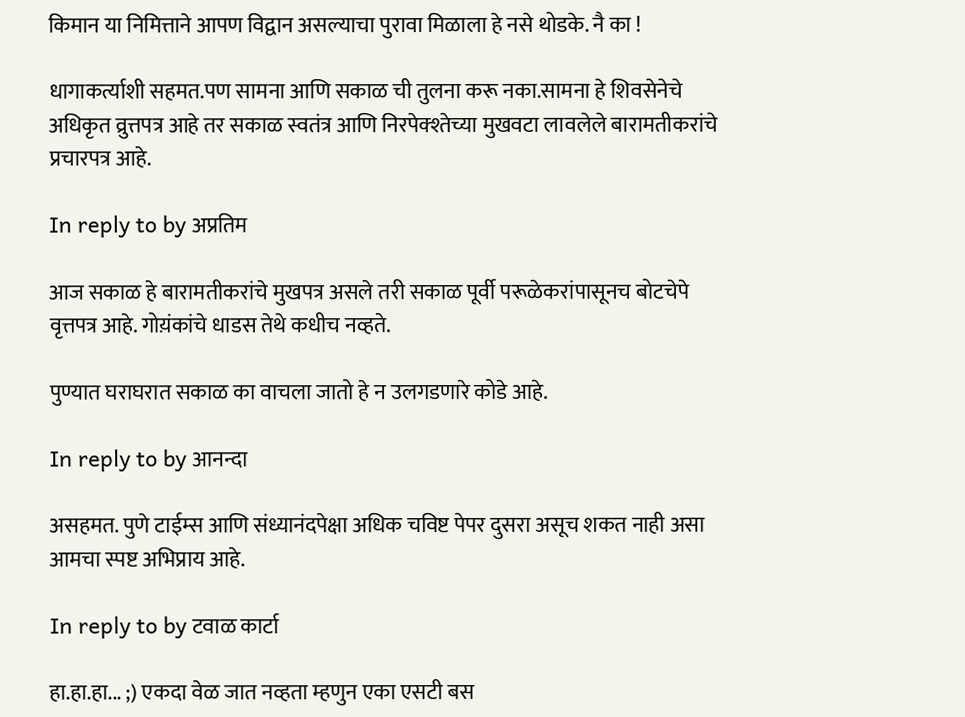किमान या निमित्ताने आपण विद्वान असल्याचा पुरावा मिळाला हे नसे थोडके. नै का !

धागाकर्त्याशी सहमत.पण सामना आणि सकाळ ची तुलना करू नका.सामना हे शिवसेनेचे अधिकृत व्रुत्तपत्र आहे तर सकाळ स्वतंत्र आणि निरपेक्श्तेच्या मुखवटा लावलेले बारामतीकरांचे प्रचारपत्र आहे.

In reply to by अप्रतिम

आज सकाळ हे बारामतीकरांचे मुखपत्र असले तरी सकाळ पूर्वी परूळेकरांपासूनच बोटचेपे वृत्तपत्र आहे. गोय़ंकांचे धाडस तेथे कधीच नव्हते.

पुण्यात घराघरात सकाळ का वाचला जातो हे न उलगडणारे कोडे आहे.

In reply to by आनन्दा

असहमत. पुणे टाईम्स आणि संध्यानंदपेक्षा अधिक चविष्ट पेपर दुसरा असूच शकत नाही असा आमचा स्पष्ट अभिप्राय आहे.

In reply to by टवाळ कार्टा

हा.हा.हा... ;) एकदा वेळ जात नव्हता म्हणुन एका एसटी बस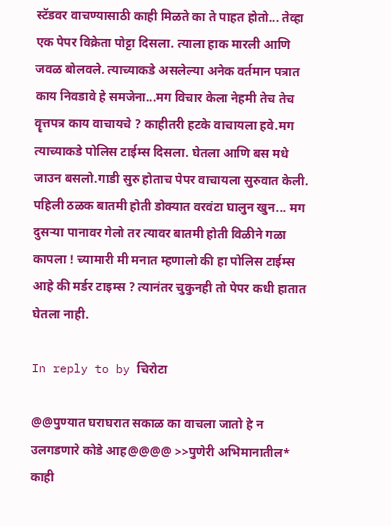स्टॅडवर वाचण्यासाठी काही मिळते का ते पाहत होतो... तेव्हा एक पेपर विक्रेता पोट्टा दिसला. त्याला हाक मारली आणि जवळ बोलवले. त्याच्याकडे असलेल्या अनेक वर्तमान पत्रात काय निवडावे हे समजेना...मग विचार केला नेहमी तेच तेच वॄत्तपत्र काय वाचायचे ? काहीतरी हटके वाचायला हवे.मग त्याच्याकडे पोलिस टाईम्स दिसला. घेतला आणि बस मधे जाउन बसलो.गाडी सुरु होताच पेपर वाचायला सुरुवात केली. पहिली ठळक बातमी होती डोक्यात वरवंटा घालुन खुन... मग दुसर्‍या पानावर गेलो तर त्यावर बातमी होती विळीने गळा कापला ! च्यामारी मी मनात म्हणालो की हा पोलिस टाईम्स आहे की मर्डर टाइम्स ? त्यानंतर चुकुनही तो पेपर कधी हातात घेतला नाही.

In reply to by चिरोटा

@@पुण्यात घराघरात सकाळ का वाचला जातो हे न उलगडणारे कोडे आह@@@@ >>पुणेरी अभिमानातील* काही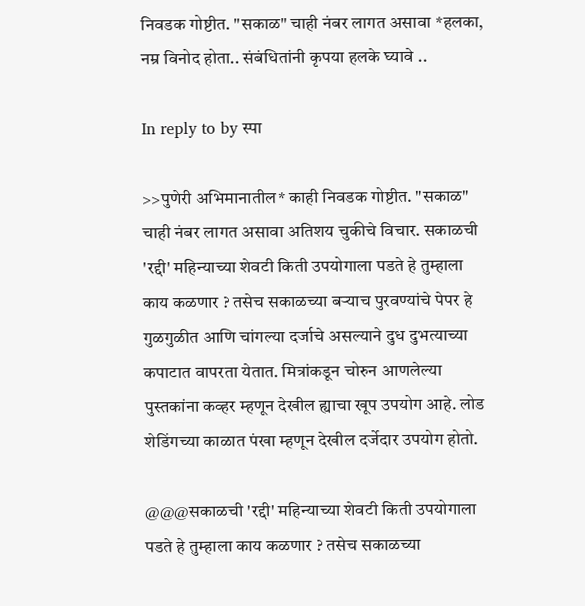निवडक गोष्टीत. "सकाळ" चाही नंबर लागत असावा *हलका, नम्र विनोद होता.. संबंधितांनी कृपया हलके घ्यावे ..

In reply to by स्पा

>>पुणेरी अभिमानातील* काही निवडक गोष्टीत. "सकाळ" चाही नंबर लागत असावा अतिशय चुकीचे विचार. सकाळची 'रद्दी' महिन्याच्या शेवटी किती उपयोगाला पडते हे तुम्हाला काय कळणार ? तसेच सकाळच्या बर्‍याच पुरवण्यांचे पेपर हे गुळगुळीत आणि चांगल्या दर्जाचे असल्याने दुध दुभत्याच्या कपाटात वापरता येतात. मित्रांकडून चोरुन आणलेल्या पुस्तकांना कव्हर म्हणून देखील ह्याचा खूप उपयोग आहे. लोड शेडिंगच्या काळात पंखा म्हणून देखील दर्जेदार उपयोग होतो.

@@@सकाळची 'रद्दी' महिन्याच्या शेवटी किती उपयोगाला पडते हे तुम्हाला काय कळणार ? तसेच सकाळच्या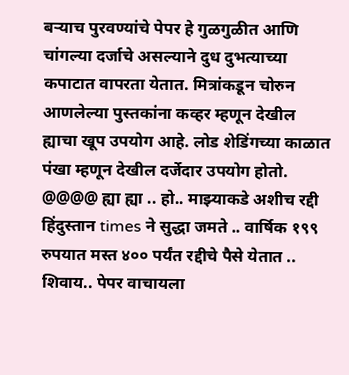बर्‍याच पुरवण्यांचे पेपर हे गुळगुळीत आणि चांगल्या दर्जाचे असल्याने दुध दुभत्याच्या कपाटात वापरता येतात. मित्रांकडून चोरुन आणलेल्या पुस्तकांना कव्हर म्हणून देखील ह्याचा खूप उपयोग आहे. लोड शेडिंगच्या काळात पंखा म्हणून देखील दर्जेदार उपयोग होतो. @@@@ ह्या ह्या .. हो.. माझ्याकडे अशीच रद्दी हिंदुस्तान times ने सुद्धा जमते .. वार्षिक १९९ रुपयात मस्त ४०० पर्यंत रद्दीचे पैसे येतात .. शिवाय.. पेपर वाचायला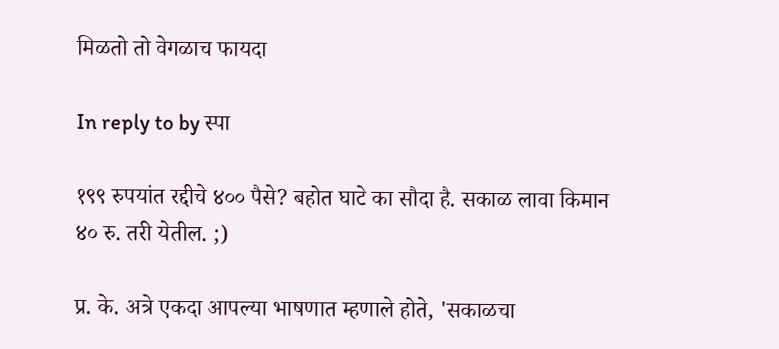मिळतो तो वेगळाच फायदा

In reply to by स्पा

१९९ रुपयांत रद्दीचे ४०० पैसे? बहोत घाटे का सौदा है. सकाळ लावा किमान ४० रु. तरी येतील. ;)

प्र. के. अत्रे एकदा आपल्या भाषणात म्हणाले होते, 'सकाळचा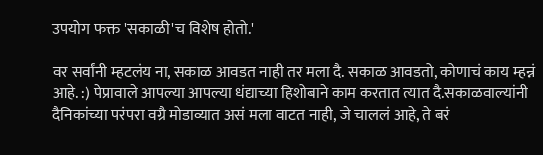उपयोग फक्त 'सकाळी'च विशेष होतो.'

वर सर्वांनी म्हटलंय ना, सकाळ आवडत नाही तर मला दै. सकाळ आवडतो, कोणाचं काय म्हन्नं आहे. :) पेप्रावाले आपल्या आपल्या धंद्याच्या हिशोबाने काम करतात त्यात दै.सकाळवाल्यांनी दैनिकांच्या परंपरा वग्रै मोडाव्यात असं मला वाटत नाही, जे चाललं आहे, ते बरं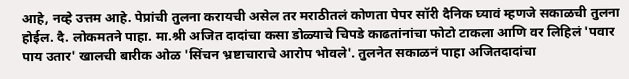आहे, नव्हे उत्तम आहे. पेप्रांची तुलना करायची असेल तर मराठीतलं कोणता पेपर सॉरी दैनिक घ्यावं म्हणजे सकाळची तुलना होईल. दै. लोकमतने पाहा. मा.श्री अजित दादांचा कसा डोळ्याचे चिपडे काढतांनांचा फोटो टाकला आणि वर लिहिलं 'पवार पाय उतार' खालची बारीक ओळ 'सिंचन भ्रष्टाचाराचे आरोप भोवले'. तुलनेत सकाळनं पाहा अजितदादांचा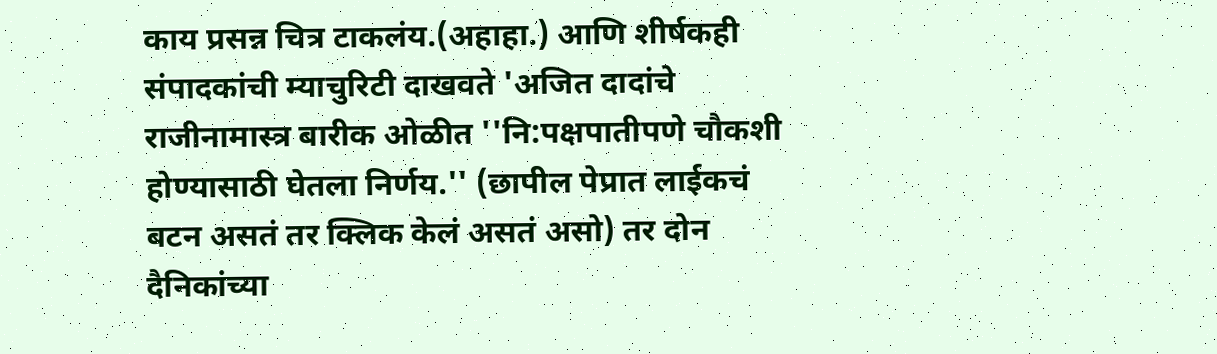काय प्रसन्न चित्र टाकलंय.(अहाहा.) आणि शीर्षकही संपादकांची म्याचुरिटी दाखवते 'अजित दादांचे राजीनामास्त्र बारीक ओळीत ''नि:पक्षपातीपणे चौकशी होण्यासाठी घेतला निर्णय.'' (छापील पेप्रात लाईकचं बटन असतं तर क्लिक केलं असतं असो) तर दोन दैनिकांच्या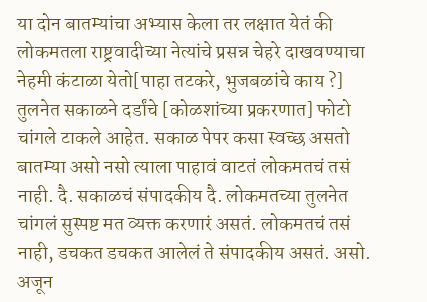या दोन बातम्यांचा अभ्यास केला तर लक्षात येतं की लोकमतला राष्ट्रवादीच्या नेत्यांचे प्रसन्न चेहरे दाखवण्याचा नेहमी कंटाळा येतो[पाहा तटकरे, भुजबळांचे काय ?] तुलनेत सकाळने दर्डांचे [कोळशांच्या प्रकरणात] फोटो चांगले टाकले आहेत. सकाळ पेपर कसा स्वच्छ असतो बातम्या असो नसो त्याला पाहावं वाटतं लोकमतचं तसं नाही. दै. सकाळचं संपादकीय दै. लोकमतच्या तुलनेत चांगलं सुस्पष्ट मत व्यक्त करणारं असतं. लोकमतचं तसं नाही, डचकत डचकत आलेलं ते संपादकीय असतं. असो. अजून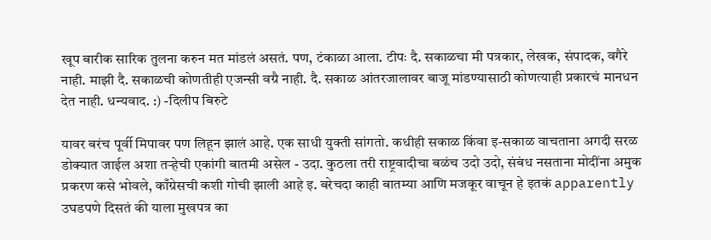खूप बारीक सारिक तुलना करुन मत मांडलं असतं. पण, टंकाळा आला. टीपः दै. सकाळचा मी पत्रकार, लेखक, संपादक, वगैरे नाही. माझी दै. सकाळची कोणतीही एजन्सी वग्रै नाही. दै. सकाळ आंतरजालावर बाजू मांडण्यासाठी कोणत्याही प्रकारचं मानधन देत नाही. धन्यवाद. :) -दिलीप बिरुटे

यावर बरंच पूर्वी मिपावर पण लिहून झालं आहे. एक साधी युक्ती सांगतो. कधीही सकाळ किंवा इ-सकाळ वाचताना अगदी सरळ डोक्यात जाईल अशा तर्‍हेची एकांगी बातमी असेल - उदा. कुठला तरी राष्ट्रवादीचा बळंच उदो उदो, संबंध नसताना मोदींना अमुक प्रकरण कसे भोवले, काँग्रेसची कशी गोची झाली आहे इ. बरेचदा काही बातम्या आणि मजकूर वाचून हे इतकं apparently उघडपणे दिसतं की याला मुखपत्र का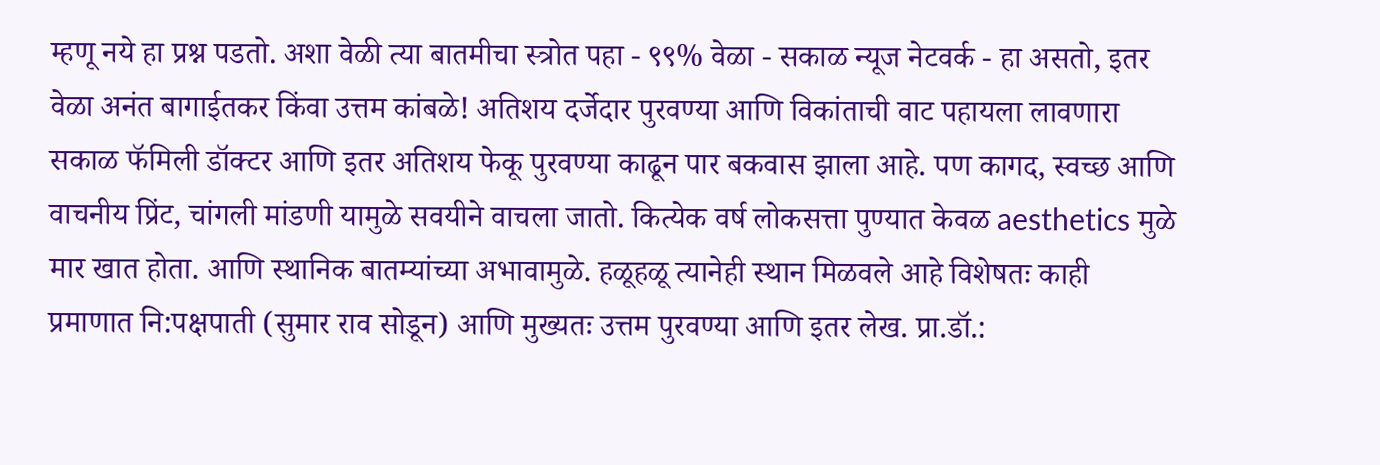म्हणू नये हा प्रश्न पडतो. अशा वेळी त्या बातमीचा स्त्रोत पहा - ९९% वेळा - सकाळ न्यूज नेटवर्क - हा असतो, इतर वेळा अनंत बागाईतकर किंवा उत्तम कांबळे! अतिशय दर्जेदार पुरवण्या आणि विकांताची वाट पहायला लावणारा सकाळ फॅमिली डॉक्टर आणि इतर अतिशय फेकू पुरवण्या काढून पार बकवास झाला आहे. पण कागद, स्वच्छ आणि वाचनीय प्रिंट, चांगली मांडणी यामुळे सवयीने वाचला जातो. कित्येक वर्ष लोकसत्ता पुण्यात केवळ aesthetics मुळे मार खात होता. आणि स्थानिक बातम्यांच्या अभावामुळे. हळूहळू त्यानेही स्थान मिळवले आहे विशेषतः काही प्रमाणात नि:पक्षपाती (सुमार राव सोडून) आणि मुख्यतः उत्तम पुरवण्या आणि इतर लेख. प्रा.डॉ.: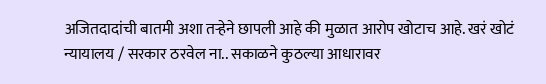अजितदादांची बातमी अशा तर्‍हेने छापली आहे की मुळात आरोप खोटाच आहे. खरं खोटं न्यायालय / सरकार ठरवेल ना.. सकाळने कुठल्या आधारावर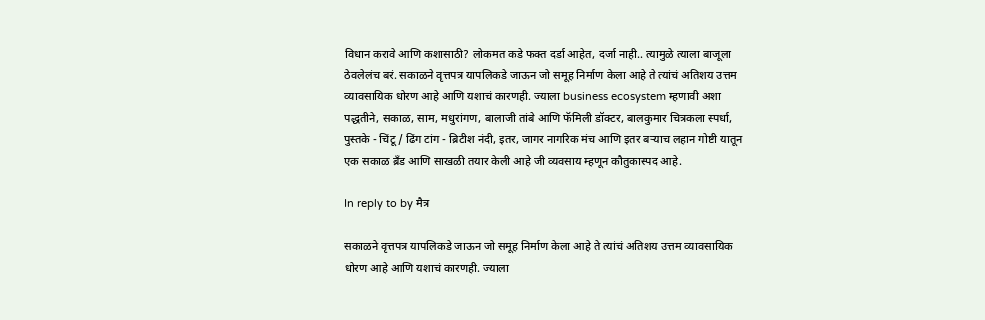विधान करावे आणि कशासाठी? लोकमत कडे फक्त दर्डा आहेत, दर्जा नाही.. त्यामुळे त्याला बाजूला ठेवलेलंच बरं. सकाळने वृत्तपत्र यापलिकडे जाऊन जो समूह निर्माण केला आहे ते त्यांचं अतिशय उत्तम व्यावसायिक धोरण आहे आणि यशाचं कारणही. ज्याला business ecosystem म्हणावी अशा पद्धतीने, सकाळ, साम, मधुरांगण, बालाजी तांबे आणि फॅमिली डॉक्टर, बालकुमार चित्रकला स्पर्धा, पुस्तके - चिंटू / ढिंग टांग - ब्रिटीश नंदी, इतर, जागर नागरिक मंच आणि इतर बर्‍याच लहान गोष्टी यातून एक सकाळ ब्रँड आणि साखळी तयार केली आहे जी व्यवसाय म्हणून कौतुकास्पद आहे.

In reply to by मैत्र

सकाळने वृत्तपत्र यापलिकडे जाऊन जो समूह निर्माण केला आहे ते त्यांचं अतिशय उत्तम व्यावसायिक धोरण आहे आणि यशाचं कारणही. ज्याला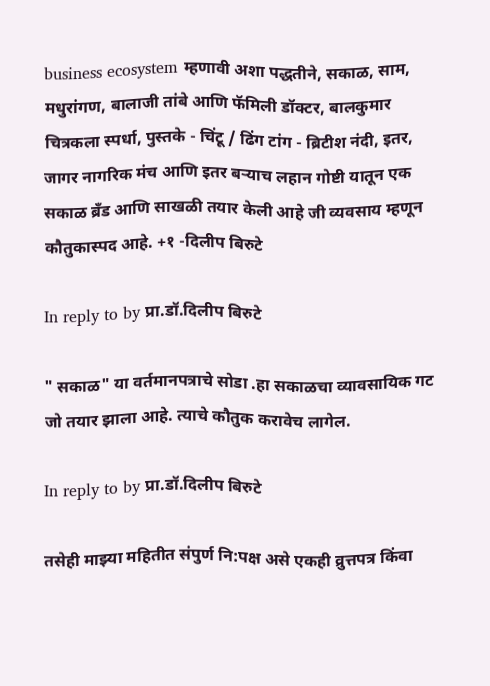business ecosystem म्हणावी अशा पद्धतीने, सकाळ, साम, मधुरांगण, बालाजी तांबे आणि फॅमिली डॉक्टर, बालकुमार चित्रकला स्पर्धा, पुस्तके - चिंटू / ढिंग टांग - ब्रिटीश नंदी, इतर, जागर नागरिक मंच आणि इतर बर्‍याच लहान गोष्टी यातून एक सकाळ ब्रँड आणि साखळी तयार केली आहे जी व्यवसाय म्हणून कौतुकास्पद आहे. +१ -दिलीप बिरुटे

In reply to by प्रा.डॉ.दिलीप बिरुटे

" सकाळ" या वर्तमानपत्राचे सोडा .हा सकाळचा व्यावसायिक गट जो तयार झाला आहे. त्याचे कौतुक करावेच लागेल.

In reply to by प्रा.डॉ.दिलीप बिरुटे

तसेही माझ्या महितीत संपुर्ण नि:पक्ष असे एकही व्रुत्तपत्र किंवा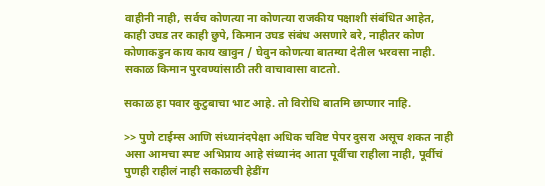वाहीनी नाही, सर्वच कोणत्या ना कोणत्या राजकीय पक्षाशी संबंधित आहेत, काही उघड तर काही छुपे, किमान उघड संबंध असणारे बरे, नाहीतर कोण कोणाकडुन काय काय खावुन / घेवुन कोणत्या बातम्या देतील भरवसा नाही. सकाळ किमान पुरवण्यांसाठी तरी वाचावासा वाटतो.

सकाळ हा पवार कुटुबाचा भाट आहे. तो विरोधि बातमि छाप्णार नाहि.

>> पुणे टाईम्स आणि संध्यानंदपेक्षा अधिक चविष्ट पेपर दुसरा असूच शकत नाही असा आमचा स्पष्ट अभिप्राय आहे संध्यानंद आता पूर्वीचा राहीला नाही, पूर्वीचं पुणही राहीलं नाही सकाळची हेडींग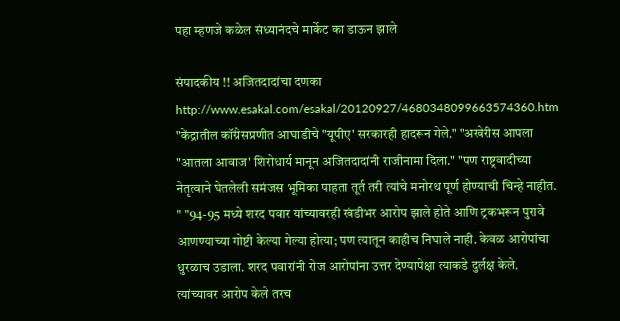पहा म्हणजे कळेल संध्यानंदचे मार्केट का डाऊन झाले

संपादकीय !! अजितदादांचा दणका http://www.esakal.com/esakal/20120927/4680348099663574360.htm "केंद्रातील कॉंग्रेसप्रणीत आघाडीचे "यूपीए' सरकारही हादरून गेले." "अखेरीस आपला "आतला आवाज' शिरोधार्य मानून अजितदादांनी राजीनामा दिला." "पण राष्ट्रवादीच्या नेतृत्वाने घेतलेली समंजस भूमिका पाहता तूर्त तरी त्यांचे मनोरथ पूर्ण होण्याची चिन्हे नाहीत. " "94-95 मध्ये शरद पवार यांच्यावरही खंडीभर आरोप झाले होते आणि ट्रकभरून पुरावे आणण्याच्या गोष्टी केल्या गेल्या होत्या; पण त्यातून काहीच निघाले नाही. केवळ आरोपांचा धुरळाच उडाला. शरद पवारांनी रोज आरोपांना उत्तर देण्यापेक्षा त्याकडे दुर्लक्ष केले. त्यांच्यावर आरोप केले तरच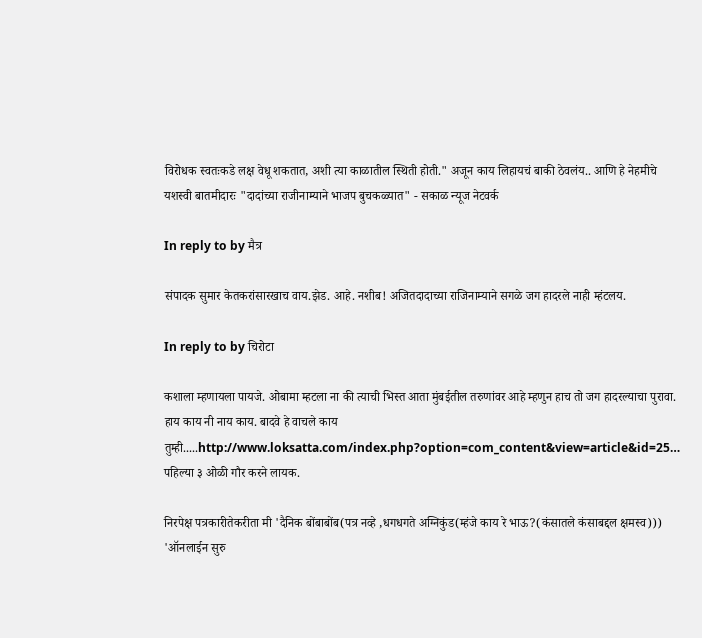विरोधक स्वतःकडे लक्ष वेधू शकतात, अशी त्या काळातील स्थिती होती." अजून काय लिहायचं बाकी ठेवलंय.. आणि हे नेहमीचे यशस्वी बातमीदारः "दादांच्या राजीनाम्याने भाजप बुचकळ्यात" - सकाळ न्यूज नेटवर्क

In reply to by मैत्र

संपादक सुमार केतकरांसारखाच वाय.झेड. आहे. नशीब! अजितदादाच्या राजिनाम्याने सगळे जग हादरले नाही म्हंटलय.

In reply to by चिरोटा

कशाला म्हणायला पायजे. ओबामा म्हटला ना की त्याची भिस्त आता मुंबईतील तरुणांवर आहे म्हणुन हाच तो जग हादरल्याचा पुरावा. हाय काय नी नाय काय. बादवे हे वाचले काय तुम्ही.....http://www.loksatta.com/index.php?option=com_content&view=article&id=25… पहिल्या ३ ओळी गौर करने लायक.

निरपेक्ष पत्रकारीतेकरीता मी 'दैनिक बोंबाबोंब(पत्र नव्हे ,धगधगते अग्निकुंड(म्हंजे काय रे भाऊ?(कंसातले कंसाबद्दल क्षमस्व))) 'ऑनलाईन सुरु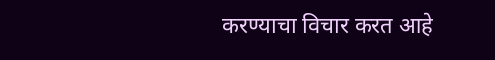करण्याचा विचार करत आहे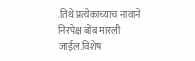.तिथे प्रत्येकाच्याच नावाने निरपेक्ष बोंब मारली जाईल.विशेष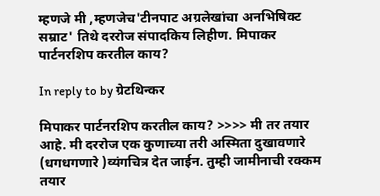म्हणजे मी ,म्हणजेच'टीनपाट अग्रलेखांचा अनभिषिक्ट सम्राट' तिथे दररोज संपादकिय लिहीण. मिपाकर पार्टनरशिप करतील काय?

In reply to by ग्रेटथिन्कर

मिपाकर पार्टनरशिप करतील काय? >>>> मी तर तयार आहे. मी दररोज एक कुणाच्या तरी अस्मिता दुखावणारे (धगधगणारे )व्यंगचित्र देत जाईन. तुम्ही जामीनाची रक्कम तयार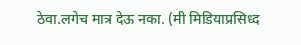ठेवा.लगेच मात्र देऊ नका. (मी मिडियाप्रसिध्द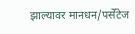झाल्यावर मानधन/पर्सेंटेज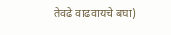तेवढे वाढवायचे बघा)